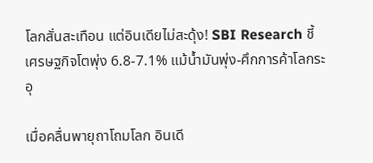โลกสั่นสะเทือน แต่อินเดียไม่สะดุ้ง! SBI Research ชี้เศรษฐกิจโตพุ่ง 6.8-7.1% แม้น้ำมันพุ่ง-ศึกการค้าโลกระอุ

เมื่อคลื่นพายุถาโถมโลก อินเดี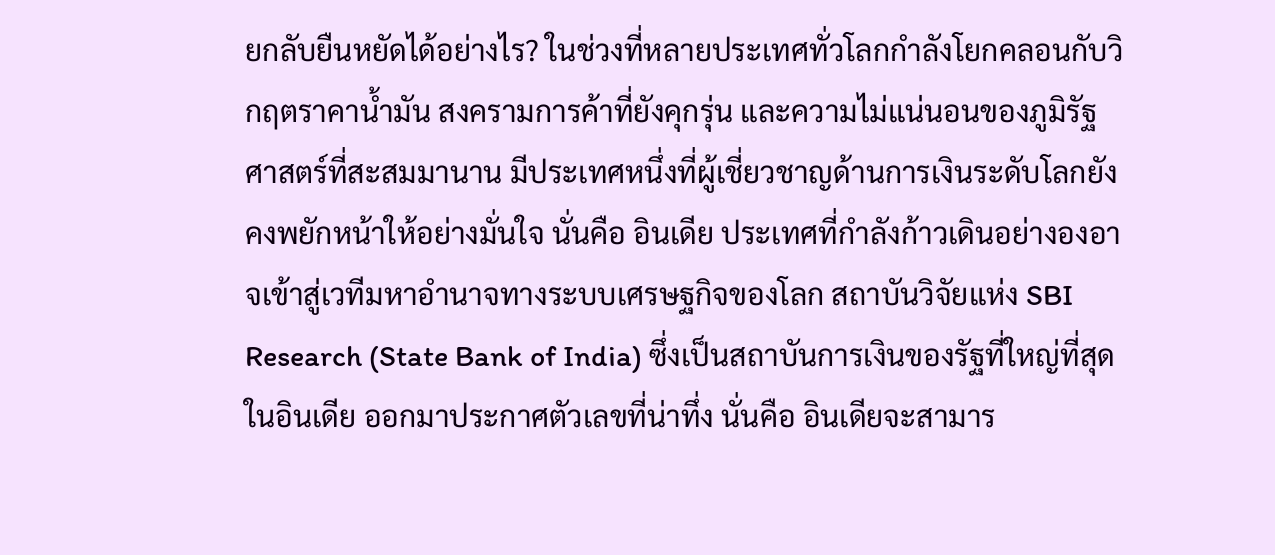ยกลับยืนหยัดได้อย่างไร? ในช่วงที่หลายประเทศทั่วโลกกำลังโยกคลอนกับวิกฤตราคาน้ำมัน สงครามการค้าที่ยังคุกรุ่น และความไม่แน่นอนของภูมิรัฐศาสตร์ที่สะสมมานาน มีประเทศหนึ่งที่ผู้เชี่ยวชาญด้านการเงินระดับโลกยังคงพยักหน้าให้อย่างมั่นใจ นั่นคือ อินเดีย ประเทศที่กำลังก้าวเดินอย่างองอาจเข้าสู่เวทีมหาอำนาจทางระบบเศรษฐกิจของโลก สถาบันวิจัยแห่ง SBI Research (State Bank of India) ซึ่งเป็นสถาบันการเงินของรัฐที่ใหญ่ที่สุดในอินเดีย ออกมาประกาศตัวเลขที่น่าทึ่ง นั่นคือ อินเดียจะสามาร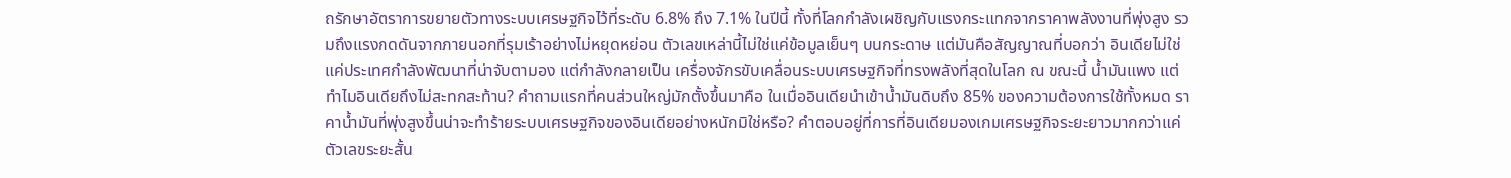ถรักษาอัตราการขยายตัวทางระบบเศรษฐกิจไว้ที่ระดับ 6.8% ถึง 7.1% ในปีนี้ ทั้งที่โลกกำลังเผชิญกับแรงกระแทกจากราคาพลังงานที่พุ่งสูง รวมถึงแรงกดดันจากภายนอกที่รุมเร้าอย่างไม่หยุดหย่อน ตัวเลขเหล่านี้ไม่ใช่แค่ข้อมูลเย็นๆ บนกระดาษ แต่มันคือสัญญาณที่บอกว่า อินเดียไม่ใช่แค่ประเทศกำลังพัฒนาที่น่าจับตามอง แต่กำลังกลายเป็น เครื่องจักรขับเคลื่อนระบบเศรษฐกิจที่ทรงพลังที่สุดในโลก ณ ขณะนี้ น้ำมันแพง แต่ทำไมอินเดียถึงไม่สะทกสะท้าน? คำถามแรกที่คนส่วนใหญ่มักตั้งขึ้นมาคือ ในเมื่ออินเดียนำเข้าน้ำมันดิบถึง 85% ของความต้องการใช้ทั้งหมด ราคาน้ำมันที่พุ่งสูงขึ้นน่าจะทำร้ายระบบเศรษฐกิจของอินเดียอย่างหนักมิใช่หรือ? คำตอบอยู่ที่การที่อินเดียมองเกมเศรษฐกิจระยะยาวมากกว่าแค่ตัวเลขระยะสั้น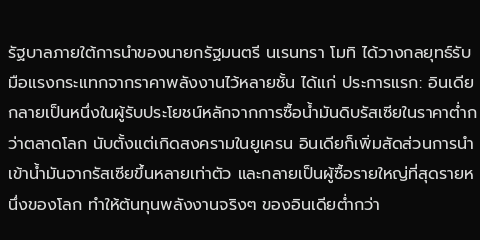รัฐบาลภายใต้การนำของนายกรัฐมนตรี นเรนทรา โมทิ ได้วางกลยุทธ์รับมือแรงกระแทกจากราคาพลังงานไว้หลายชั้น ได้แก่ ประการแรก: อินเดียกลายเป็นหนึ่งในผู้รับประโยชน์หลักจากการซื้อน้ำมันดิบรัสเซียในราคาต่ำกว่าตลาดโลก นับตั้งแต่เกิดสงครามในยูเครน อินเดียก็เพิ่มสัดส่วนการนำเข้าน้ำมันจากรัสเซียขึ้นหลายเท่าตัว และกลายเป็นผู้ซื้อรายใหญ่ที่สุดรายหนึ่งของโลก ทำให้ต้นทุนพลังงานจริงๆ ของอินเดียต่ำกว่า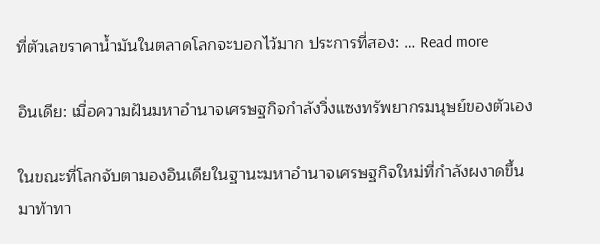ที่ตัวเลขราคาน้ำมันในตลาดโลกจะบอกไว้มาก ประการที่สอง: … Read more

อินเดีย: เมื่อความฝันมหาอำนาจเศรษฐกิจกำลังวิ่งแซงทรัพยากรมนุษย์ของตัวเอง

ในขณะที่โลกจับตามองอินเดียในฐานะมหาอำนาจเศรษฐกิจใหม่ที่กำลังผงาดขึ้นมาท้าทา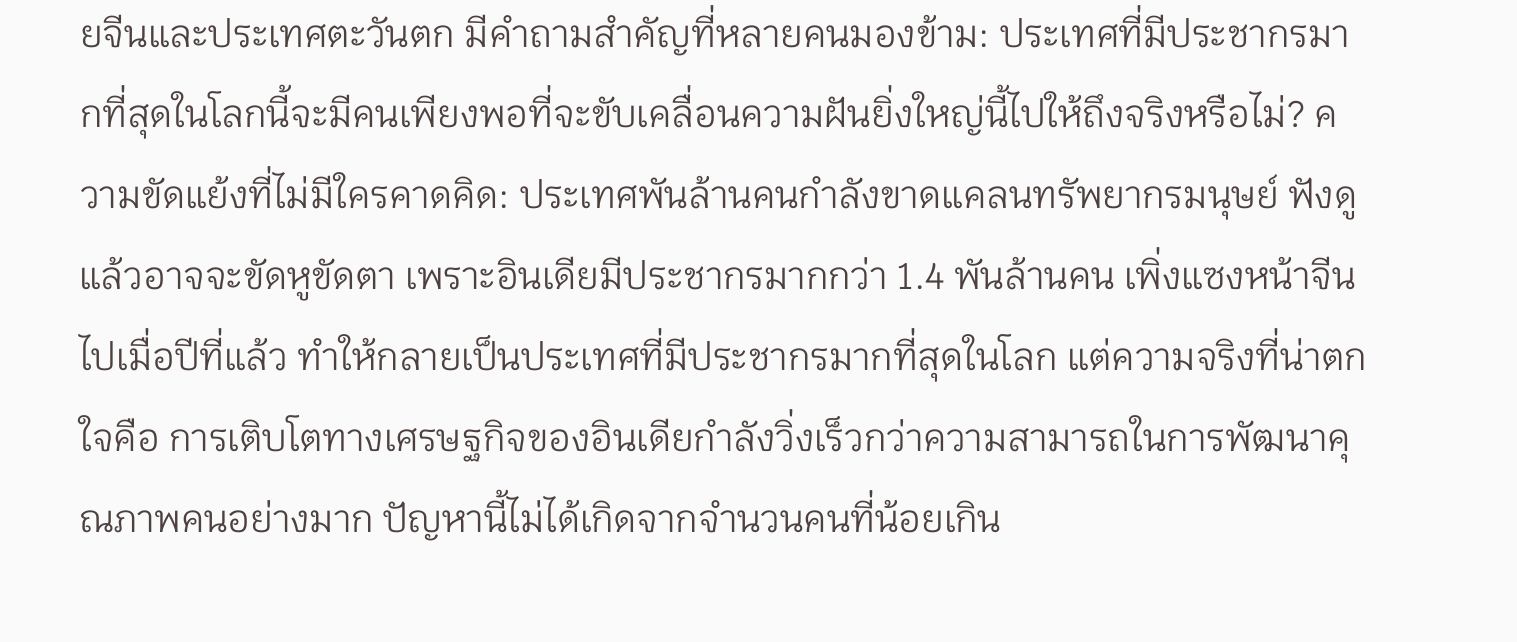ยจีนและประเทศตะวันตก มีคำถามสำคัญที่หลายคนมองข้าม: ประเทศที่มีประชากรมากที่สุดในโลกนี้จะมีคนเพียงพอที่จะขับเคลื่อนความฝันยิ่งใหญ่นี้ไปให้ถึงจริงหรือไม่? ความขัดแย้งที่ไม่มีใครคาดคิด: ประเทศพันล้านคนกำลังขาดแคลนทรัพยากรมนุษย์ ฟังดูแล้วอาจจะขัดหูขัดตา เพราะอินเดียมีประชากรมากกว่า 1.4 พันล้านคน เพิ่งแซงหน้าจีนไปเมื่อปีที่แล้ว ทำให้กลายเป็นประเทศที่มีประชากรมากที่สุดในโลก แต่ความจริงที่น่าตกใจคือ การเติบโตทางเศรษฐกิจของอินเดียกำลังวิ่งเร็วกว่าความสามารถในการพัฒนาคุณภาพคนอย่างมาก ปัญหานี้ไม่ได้เกิดจากจำนวนคนที่น้อยเกิน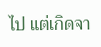ไป แต่เกิดจา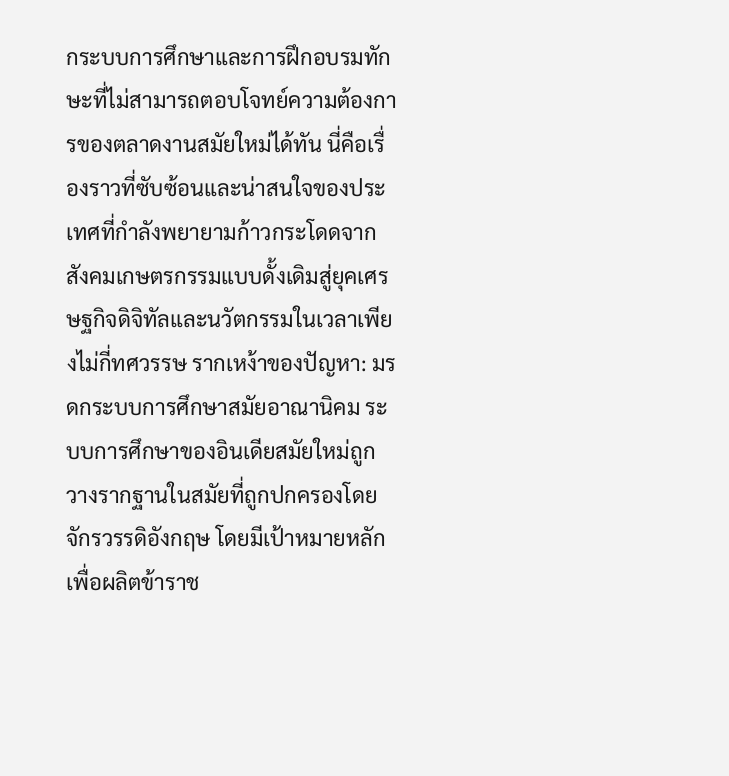กระบบการศึกษาและการฝึกอบรมทักษะที่ไม่สามารถตอบโจทย์ความต้องการของตลาดงานสมัยใหม่ได้ทัน นี่คือเรื่องราวที่ซับซ้อนและน่าสนใจของประเทศที่กำลังพยายามก้าวกระโดดจากสังคมเกษตรกรรมแบบดั้งเดิมสู่ยุคเศรษฐกิจดิจิทัลและนวัตกรรมในเวลาเพียงไม่กี่ทศวรรษ รากเหง้าของปัญหา: มรดกระบบการศึกษาสมัยอาณานิคม ระบบการศึกษาของอินเดียสมัยใหม่ถูกวางรากฐานในสมัยที่ถูกปกครองโดยจักรวรรดิอังกฤษ โดยมีเป้าหมายหลักเพื่อผลิตข้าราช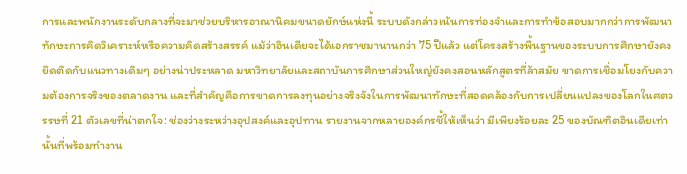การและพนักงานระดับกลางที่จะมาช่วยบริหารอาณานิคมขนาดยักษ์แห่งนี้ ระบบดังกล่าวเน้นการท่องจำและการทำข้อสอบมากกว่าการพัฒนาทักษะการคิดวิเคราะห์หรือความคิดสร้างสรรค์ แม้ว่าอินเดียจะได้เอกราชมานานกว่า 75 ปีแล้ว แต่โครงสร้างพื้นฐานของระบบการศึกษายังคงยึดติดกับแนวทางเดิมๆ อย่างน่าประหลาด มหาวิทยาลัยและสถาบันการศึกษาส่วนใหญ่ยังคงสอนหลักสูตรที่ล้าสมัย ขาดการเชื่อมโยงกับความต้องการจริงของตลาดงาน และที่สำคัญคือการขาดการลงทุนอย่างจริงจังในการพัฒนาทักษะที่สอดคล้องกับการเปลี่ยนแปลงของโลกในศตวรรษที่ 21 ตัวเลขที่น่าตกใจ: ช่องว่างระหว่างอุปสงค์และอุปทาน รายงานจากหลายองค์กรชี้ให้เห็นว่า มีเพียงร้อยละ 25 ของบัณฑิตอินเดียเท่านั้นที่พร้อมทำงาน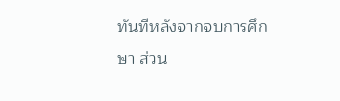ทันทีหลังจากจบการศึกษา ส่วน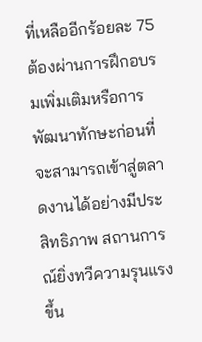ที่เหลืออีกร้อยละ 75 ต้องผ่านการฝึกอบรมเพิ่มเติมหรือการพัฒนาทักษะก่อนที่จะสามารถเข้าสู่ตลาดงานได้อย่างมีประสิทธิภาพ สถานการณ์ยิ่งทวีความรุนแรงขึ้น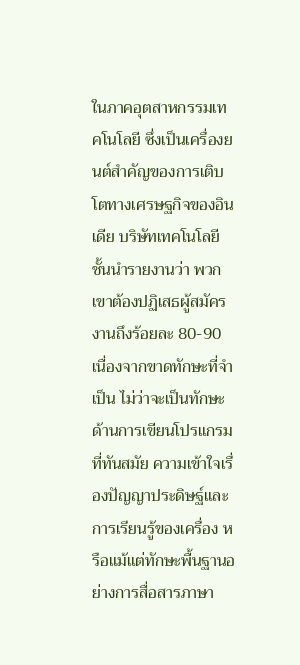ในภาคอุตสาหกรรมเทคโนโลยี ซึ่งเป็นเครื่องยนต์สำคัญของการเติบโตทางเศรษฐกิจของอินเดีย บริษัทเทคโนโลยีชั้นนำรายงานว่า พวกเขาต้องปฏิเสธผู้สมัครงานถึงร้อยละ 80-90 เนื่องจากขาดทักษะที่จำเป็น ไม่ว่าจะเป็นทักษะด้านการเขียนโปรแกรมที่ทันสมัย ความเข้าใจเรื่องปัญญาประดิษฐ์และการเรียนรู้ของเครื่อง หรือแม้แต่ทักษะพื้นฐานอย่างการสื่อสารภาษา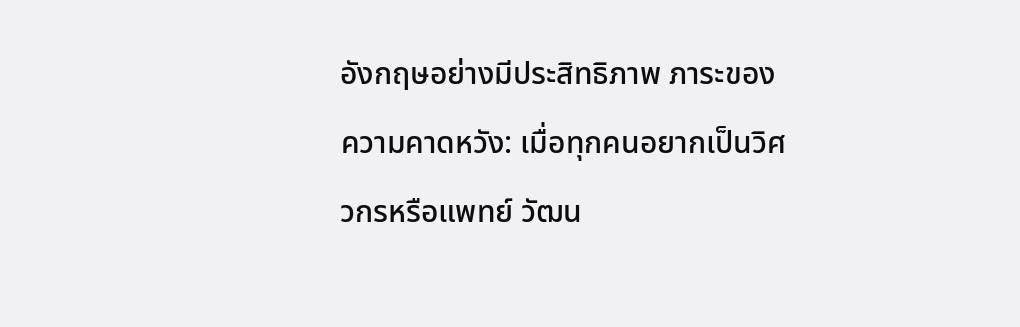อังกฤษอย่างมีประสิทธิภาพ ภาระของความคาดหวัง: เมื่อทุกคนอยากเป็นวิศวกรหรือแพทย์ วัฒน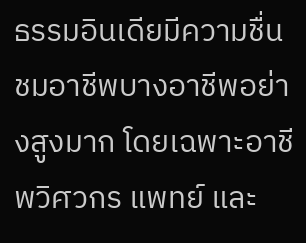ธรรมอินเดียมีความชื่นชมอาชีพบางอาชีพอย่างสูงมาก โดยเฉพาะอาชีพวิศวกร แพทย์ และ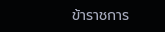ข้าราชการ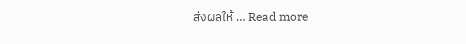ส่งผลให้ … Read more